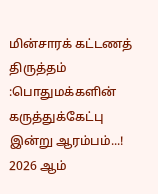மின்சாரக் கட்டணத் திருத்தம் :பொதுமக்களின் கருத்துக்கேட்பு இன்று ஆரம்பம்...!
2026 ஆம்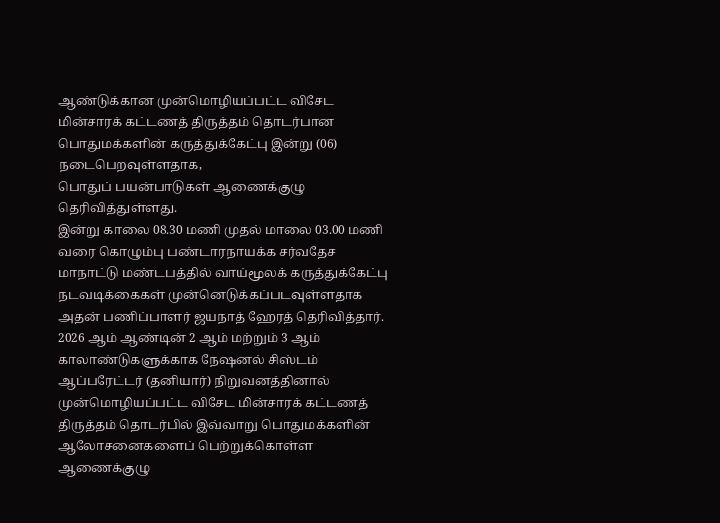ஆண்டுக்கான முன்மொழியப்பட்ட விசேட மின்சாரக் கட்டணத் திருத்தம் தொடர்பான பொதுமக்களின் கருத்துக்கேட்பு இன்று (06) நடைபெறவுள்ளதாக,
பொதுப் பயன்பாடுகள் ஆணைக்குழு தெரிவித்துள்ளது.
இன்று காலை 08.30 மணி முதல் மாலை 03.00 மணி வரை கொழும்பு பண்டாரநாயக்க சர்வதேச மாநாட்டு மண்டபத்தில் வாய்மூலக் கருத்துக்கேட்பு நடவடிக்கைகள் முன்னெடுக்கப்படவுள்ளதாக அதன் பணிப்பாளர் ஜயநாத் ஹேரத் தெரிவித்தார்.
2026 ஆம் ஆண்டின் 2 ஆம் மற்றும் 3 ஆம் காலாண்டுகளுக்காக நேஷனல் சிஸ்டம் ஆப்பரேட்டர் (தனியார்) நிறுவனத்தினால் முன்மொழியப்பட்ட விசேட மின்சாரக் கட்டணத் திருத்தம் தொடர்பில் இவ்வாறு பொதுமக்களின் ஆலோசனைகளைப் பெற்றுக்கொள்ள ஆணைக்குழு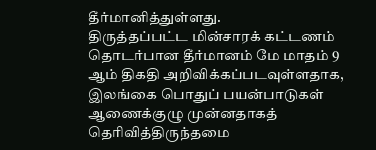தீர்மானித்துள்ளது.
திருத்தப்பட்ட மின்சாரக் கட்டணம் தொடர்பான தீர்மானம் மே மாதம் 9 ஆம் திகதி அறிவிக்கப்படவுள்ளதாக,
இலங்கை பொதுப் பயன்பாடுகள் ஆணைக்குழு முன்னதாகத் தெரிவித்திருந்தமை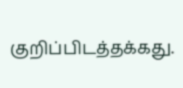குறிப்பிடத்தக்கது.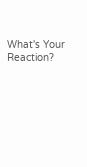What's Your Reaction?